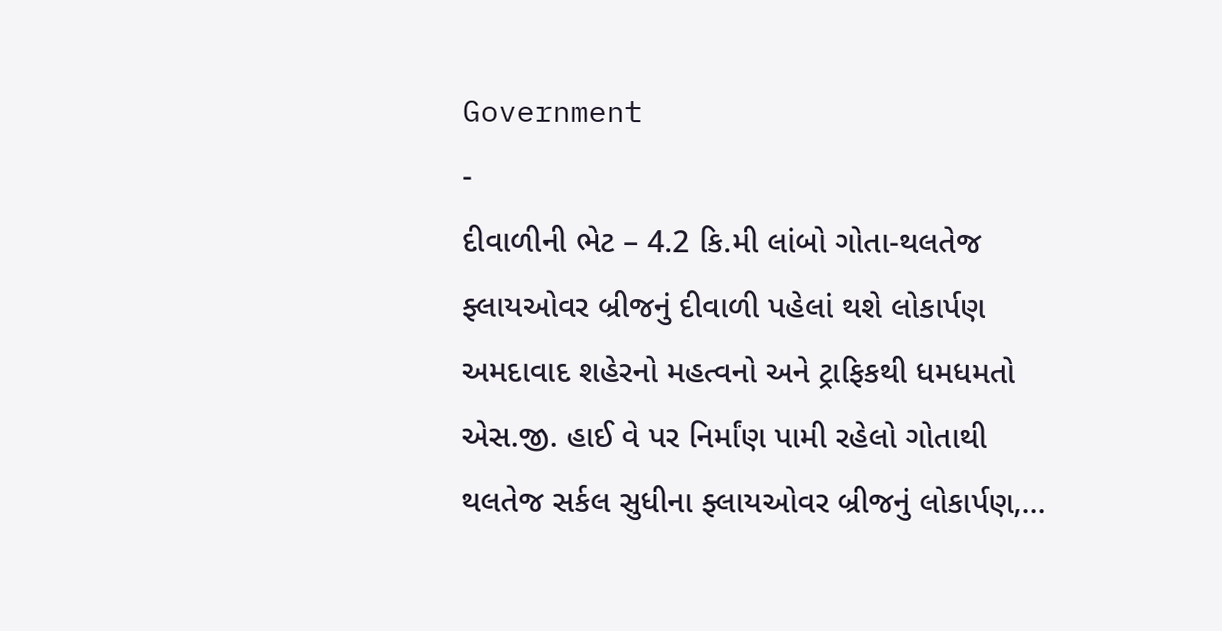Government
-
દીવાળીની ભેટ – 4.2 કિ.મી લાંબો ગોતા-થલતેજ ફ્લાયઓવર બ્રીજનું દીવાળી પહેલાં થશે લોકાર્પણ
અમદાવાદ શહેરનો મહત્વનો અને ટ્રાફિકથી ધમધમતો એસ.જી. હાઈ વે પર નિર્માંણ પામી રહેલો ગોતાથી થલતેજ સર્કલ સુધીના ફ્લાયઓવર બ્રીજનું લોકાર્પણ,…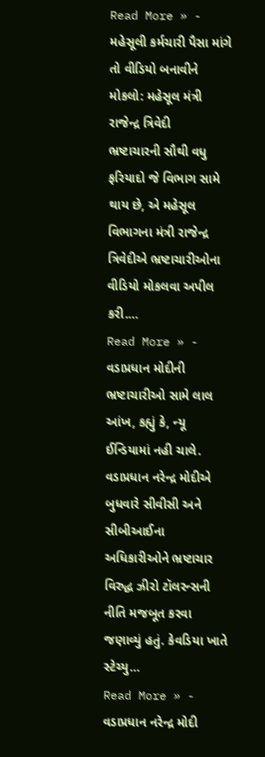Read More » -
મહેસૂલી કર્મચારી પૈસા માંગે તો વીડિયો બનાવીને મોકલો: મહેસૂલ મંત્રી રાજેન્દ્ર ત્રિવેદી
ભ્રષ્ટાચારની સૌથી વધુ ફરિયાદો જે વિભાગ સામે થાય છે, એ મહેસૂલ વિભાગના મંત્રી રાજેન્દ્ર ત્રિવેદીએ ભ્રષ્ટાચારીઓના વીડિયો મોકલવા અપીલ કરી.…
Read More » -
વડાપ્રધાન મોદીની ભ્રષ્ટાચારીઓ સામે લાલ આંખ, કહ્યું કે, ન્યૂ ઈન્ડિયામાં નહી ચાલે.
વડાપ્રધાન નરેન્દ્ર મોદીએ બુધવારે સીવીસી અને સીબીઆઈના અધિકારીઓને ભ્રષ્ટાચાર વિરુદ્ધ ઝીરો ટૉલરન્સની નીતિ મજબૂત કરવા જણાવ્યું હતું. કેવડિયા ખાતે સ્ટેચ્યુ…
Read More » -
વડાપ્રધાન નરેન્દ્ર મોદી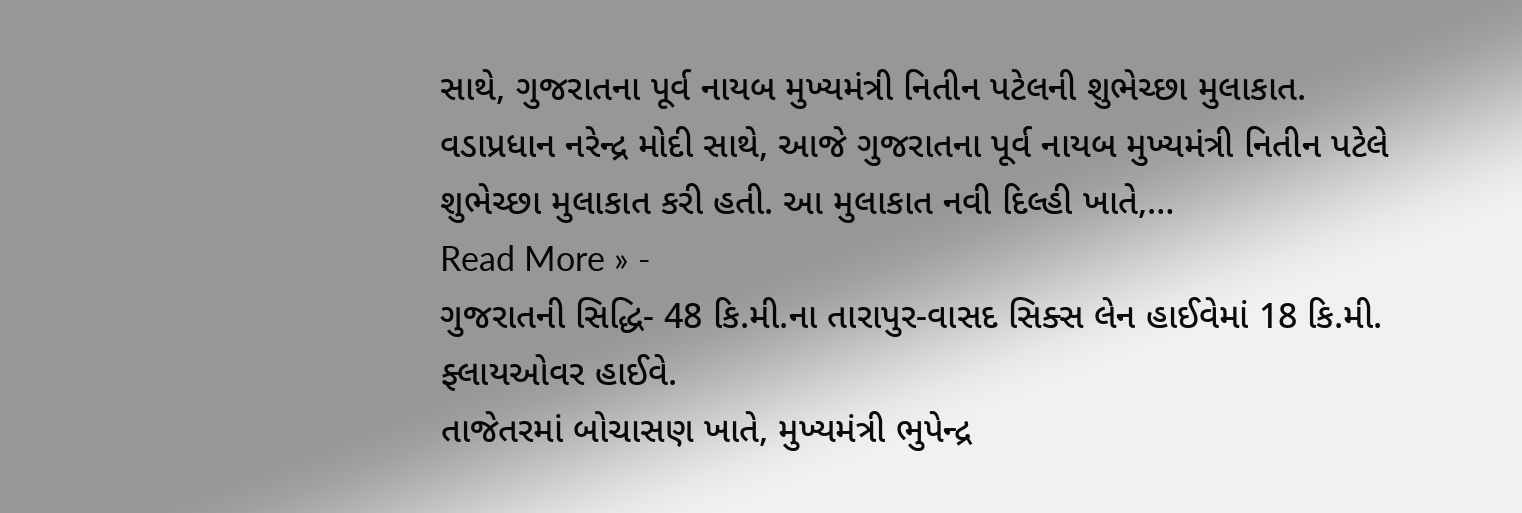સાથે, ગુજરાતના પૂર્વ નાયબ મુખ્યમંત્રી નિતીન પટેલની શુભેચ્છા મુલાકાત.
વડાપ્રધાન નરેન્દ્ર મોદી સાથે, આજે ગુજરાતના પૂર્વ નાયબ મુખ્યમંત્રી નિતીન પટેલે શુભેચ્છા મુલાકાત કરી હતી. આ મુલાકાત નવી દિલ્હી ખાતે,…
Read More » -
ગુજરાતની સિદ્ધિ- 48 કિ.મી.ના તારાપુર-વાસદ સિક્સ લેન હાઈવેમાં 18 કિ.મી. ફ્લાયઓવર હાઈવે.
તાજેતરમાં બોચાસણ ખાતે, મુખ્યમંત્રી ભુપેન્દ્ર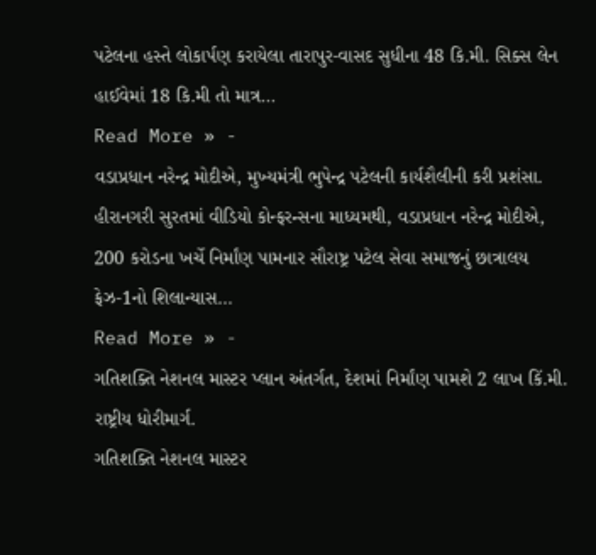પટેલના હસ્તે લોકાર્પણ કરાયેલા તારાપુર-વાસદ સુધીના 48 કિ.મી. સિક્સ લેન હાઈવેમાં 18 કિ.મી તો માત્ર…
Read More » -
વડાપ્રધાન નરેન્દ્ર મોદીએ, મુખ્યમંત્રી ભુપેન્દ્ર પટેલની કાર્યશૈલીની કરી પ્રશંસા.
હીરાનગરી સુરતમાં વીડિયો કોન્ફરન્સના માધ્યમથી, વડાપ્રધાન નરેન્દ્ર મોદીએ, 200 કરોડના ખર્ચે નિર્માંણ પામનાર સૌરાષ્ટ્ર પટેલ સેવા સમાજનું છાત્રાલય ફેઝ-1નો શિલાન્યાસ…
Read More » -
ગતિશક્તિ નેશનલ માસ્ટર પ્લાન અંતર્ગત, દેશમાં નિર્માંણ પામશે 2 લાખ કિં.મી. રાષ્ટ્રીય ધોરીમાર્ગ.
ગતિશક્તિ નેશનલ માસ્ટર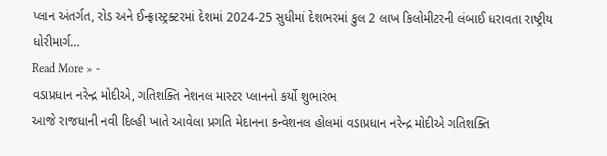પ્લાન અંતર્ગત, રોડ અને ઈન્ફ્રાસ્ટ્રક્ટરમાં દેશમાં 2024-25 સુધીમાં દેશભરમાં કુલ 2 લાખ કિલોમીટરની લંબાઈ ધરાવતા રાષ્ટ્રીય ધોરીમાર્ગ…
Read More » -
વડાપ્રધાન નરેન્દ્ર મોદીએ, ગતિશક્તિ નેશનલ માસ્ટર પ્લાનનો કર્યો શુભારંભ
આજે રાજધાની નવી દિલ્હી ખાતે આવેલા પ્રગતિ મેદાનના કન્વેશનલ હોલમાં વડાપ્રધાન નરેન્દ્ર મોદીએ ગતિશક્તિ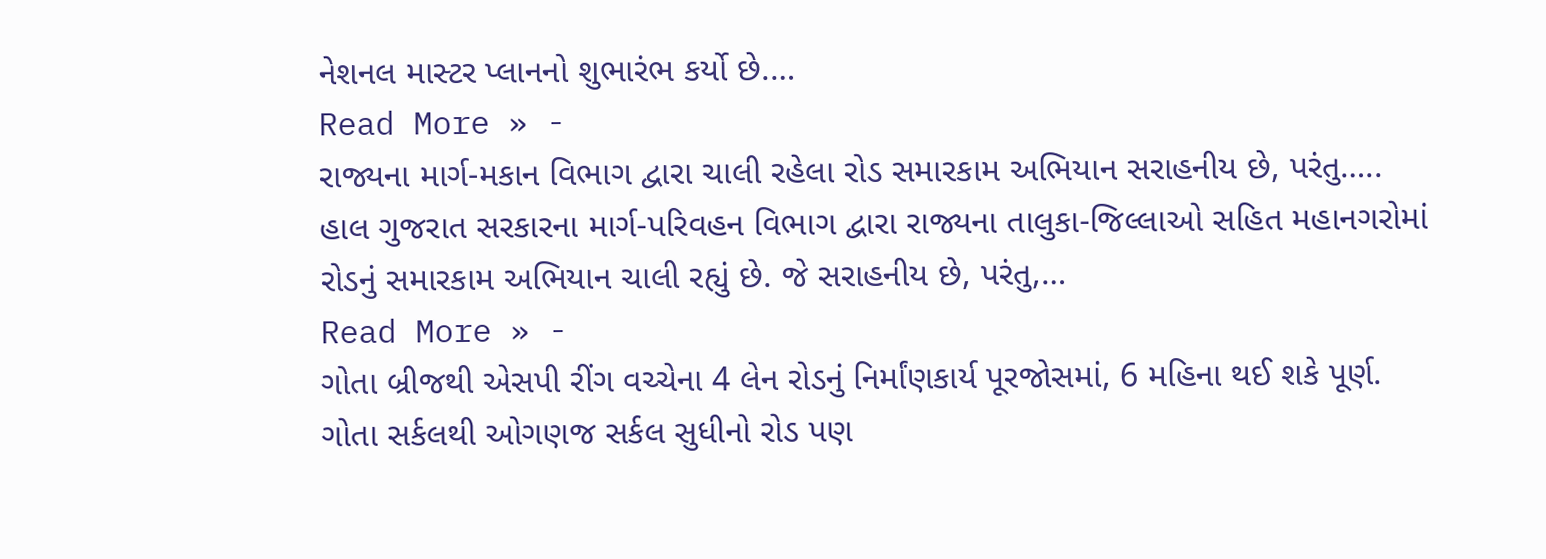નેશનલ માસ્ટર પ્લાનનો શુભારંભ કર્યો છે.…
Read More » -
રાજ્યના માર્ગ-મકાન વિભાગ દ્વારા ચાલી રહેલા રોડ સમારકામ અભિયાન સરાહનીય છે, પરંતુ…..
હાલ ગુજરાત સરકારના માર્ગ-પરિવહન વિભાગ દ્વારા રાજ્યના તાલુકા-જિલ્લાઓ સહિત મહાનગરોમાં રોડનું સમારકામ અભિયાન ચાલી રહ્યું છે. જે સરાહનીય છે, પરંતુ,…
Read More » -
ગોતા બ્રીજથી એસપી રીંગ વચ્ચેના 4 લેન રોડનું નિર્માંણકાર્ય પૂરજોસમાં, 6 મહિના થઈ શકે પૂર્ણ.
ગોતા સર્કલથી ઓગણજ સર્કલ સુધીનો રોડ પણ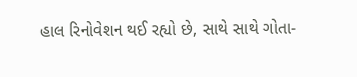હાલ રિનોવેશન થઈ રહ્યો છે, સાથે સાથે ગોતા-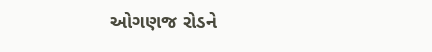ઓગણજ રોડને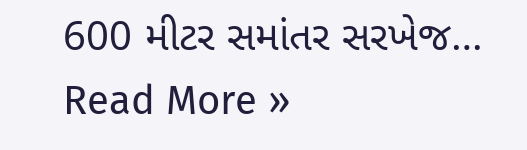600 મીટર સમાંતર સરખેજ…
Read More »